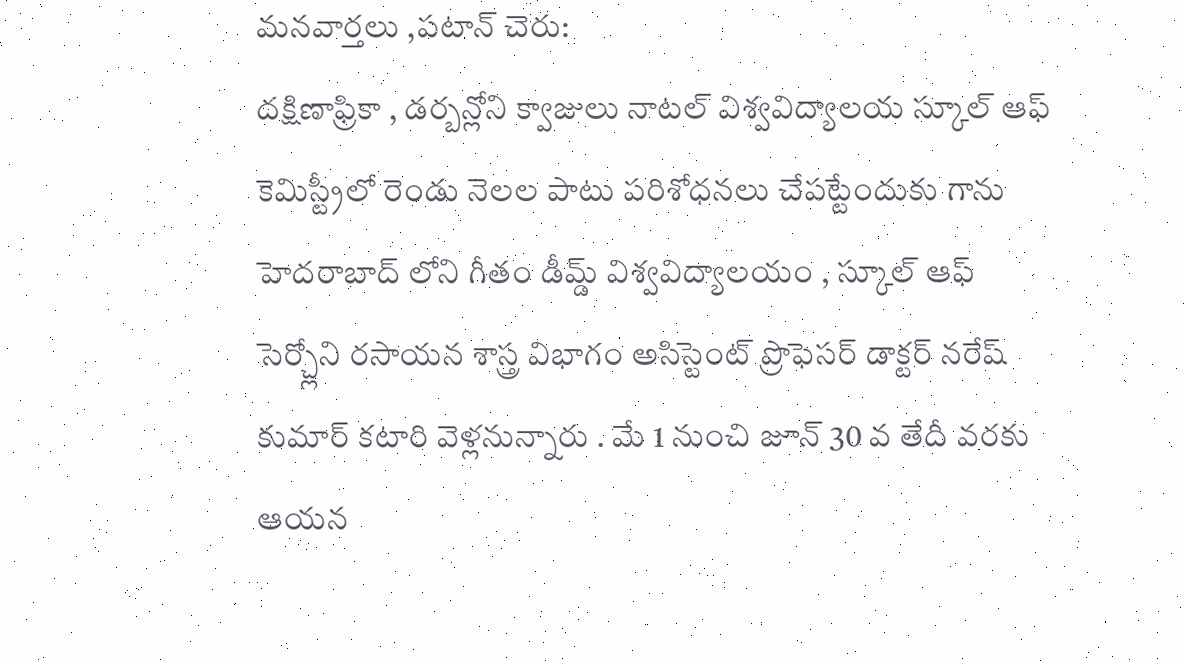మనవార్తలు ,పటాన్ చెరు:
దక్షిణాఫ్రికా , డర్బన్లోని క్వాజులు నాటల్ విశ్వవిద్యాలయ స్కూల్ ఆఫ్ కెమిస్ట్రీలో రెండు నెలల పాటు పరిశోధనలు చేపట్టేందుకు గాను హెదరాబాద్ లోని గీతం డీమ్డ్ విశ్వవిద్యాలయం , స్కూల్ ఆఫ్ సెర్చ్లోని రసాయన శాస్త్ర విభాగం అసిస్టెంట్ ప్రొఫెసర్ డాక్టర్ నరేష్ కుమార్ కటారి వెళ్లనున్నారు . మే 1 నుంచి జూన్ 30 వ తేదీ వరకు ఆయన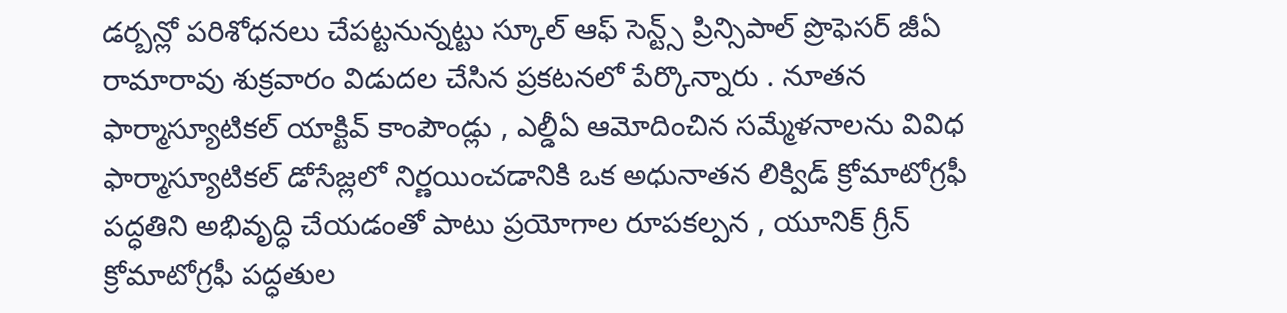డర్బన్లో పరిశోధనలు చేపట్టనున్నట్టు స్కూల్ ఆఫ్ సెన్ట్స్ ప్రిన్సిపాల్ ప్రొఫెసర్ జీఏ రామారావు శుక్రవారం విడుదల చేసిన ప్రకటనలో పేర్కొన్నారు . నూతన ఫార్మాస్యూటికల్ యాక్టివ్ కాంపౌండ్లు , ఎల్డీఏ ఆమోదించిన సమ్మేళనాలను వివిధ ఫార్మాస్యూటికల్ డోసేజ్లలో నిర్ణయించడానికి ఒక అధునాతన లిక్విడ్ క్రోమాటోగ్రఫీ పద్ధతిని అభివృద్ధి చేయడంతో పాటు ప్రయోగాల రూపకల్పన , యూనిక్ గ్రీన్ క్రోమాటోగ్రఫీ పద్ధతుల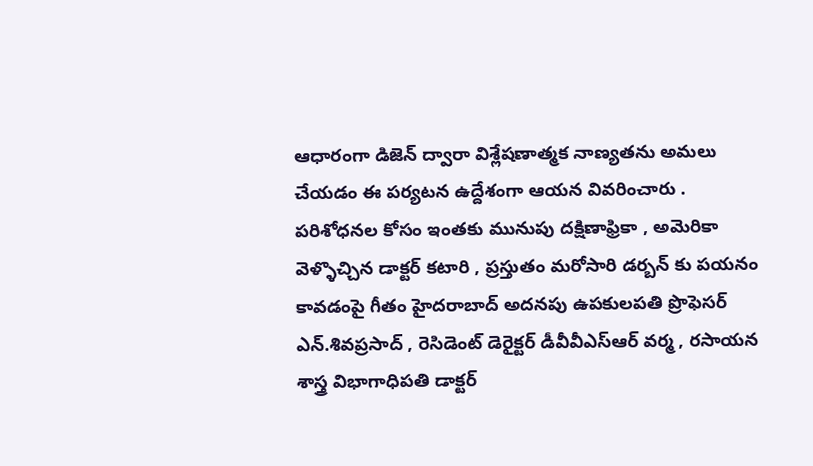ఆధారంగా డిజెన్ ద్వారా విశ్లేషణాత్మక నాణ్యతను అమలు చేయడం ఈ పర్యటన ఉద్దేశంగా ఆయన వివరించారు . పరిశోధనల కోసం ఇంతకు మునుపు దక్షిణాఫ్రికా , అమెరికా వెళ్ళొచ్చిన డాక్టర్ కటారి , ప్రస్తుతం మరోసారి డర్బన్ కు పయనం కావడంపై గీతం హైదరాబాద్ అదనపు ఉపకులపతి ప్రొఫెసర్ ఎన్.శివప్రసాద్ , రెసిడెంట్ డెరైక్టర్ డీవీవీఎస్ఆర్ వర్మ , రసాయన శాస్త్ర విభాగాధిపతి డాక్టర్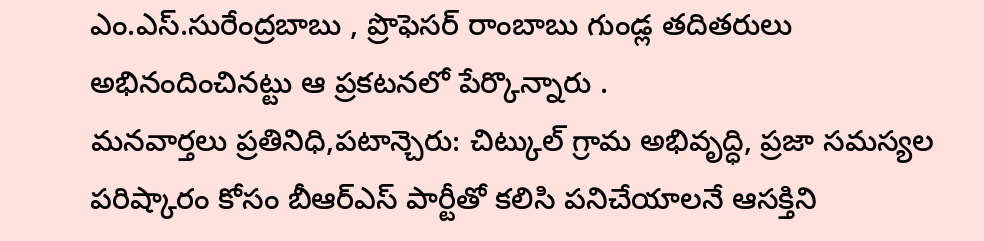ఎం.ఎస్.సురేంద్రబాబు , ప్రొఫెసర్ రాంబాబు గుండ్ల తదితరులు అభినందించినట్టు ఆ ప్రకటనలో పేర్కొన్నారు .
మనవార్తలు ప్రతినిధి,పటాన్చెరు: చిట్కుల్ గ్రామ అభివృద్ధి, ప్రజా సమస్యల పరిష్కారం కోసం బీఆర్ఎస్ పార్టీతో కలిసి పనిచేయాలనే ఆసక్తిని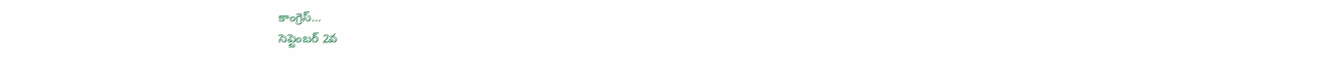కాంగ్రెస్…
సెప్టెంబర్ 2వ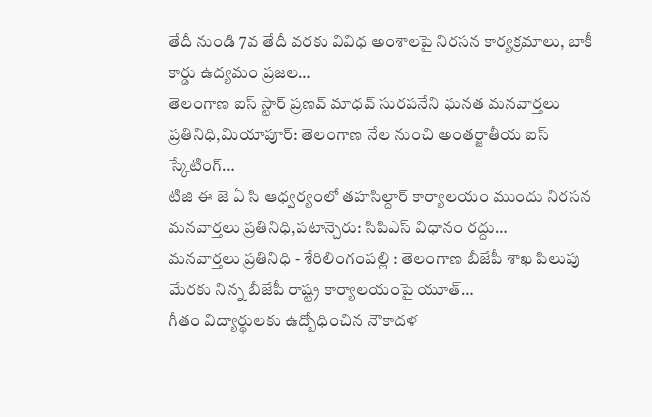తేదీ నుండి 7వ తేదీ వరకు వివిధ అంశాలపై నిరసన కార్యక్రమాలు, బాకీ కార్డు ఉద్యమం ప్రజల…
తెలంగాణ ఐస్ స్టార్ ప్రణవ్ మాధవ్ సురపనేని ఘనత మనవార్తలు ప్రతినిధి,మియాపూర్: తెలంగాణ నేల నుంచి అంతర్జాతీయ ఐస్ స్కేటింగ్…
టిజి ఈ జె ఏ సి ఆధ్వర్యంలో తహసిల్దార్ కార్యాలయం ముందు నిరసన మనవార్తలు ప్రతినిధి,పటాన్చెరు: సిపిఎస్ విధానం రద్దు…
మనవార్తలు ప్రతినిధి - శేరిలింగంపల్లి : తెలంగాణ బీజేపీ శాఖ పిలుపు మేరకు నిన్న బీజేపీ రాష్ట్ర కార్యాలయంపై యూత్…
గీతం విద్యార్థులకు ఉద్బోధించిన నౌకాదళ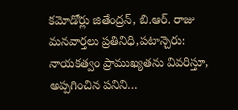కమోడోర్లు జితేంద్రన్, బి.ఆర్. రాజు మనవార్తలు ప్రతినిధి,పటాన్చెరు: నాయకత్వం ప్రాముఖ్యతను వివరిస్తూ, అప్పగించిన పనిని…